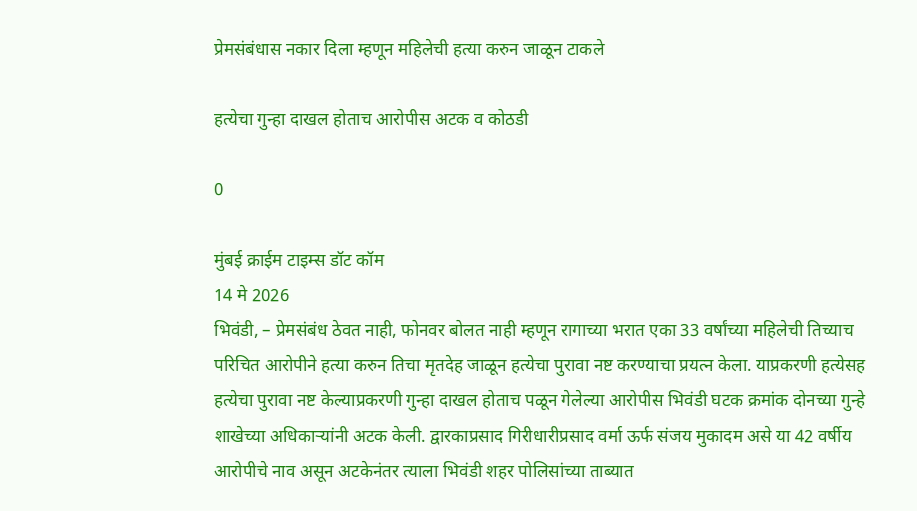प्रेमसंबंधास नकार दिला म्हणून महिलेची हत्या करुन जाळून टाकले

हत्येचा गुन्हा दाखल होताच आरोपीस अटक व कोठडी

0

मुंबई क्राईम टाइम्स डॉट कॉम
14 मे 2026
भिवंडी, – प्रेमसंबंध ठेवत नाही, फोनवर बोलत नाही म्हणून रागाच्या भरात एका 33 वर्षांच्या महिलेची तिच्याच परिचित आरोपीने हत्या करुन तिचा मृतदेह जाळून हत्येचा पुरावा नष्ट करण्याचा प्रयत्न केला. याप्रकरणी हत्येसह हत्येचा पुरावा नष्ट केल्याप्रकरणी गुन्हा दाखल होताच पळून गेलेल्या आरोपीस भिवंडी घटक क्रमांक दोनच्या गुन्हे शाखेच्या अधिकार्‍यांनी अटक केली. द्वारकाप्रसाद गिरीधारीप्रसाद वर्मा ऊर्फ संजय मुकादम असे या 42 वर्षीय आरोपीचे नाव असून अटकेनंतर त्याला भिवंडी शहर पोलिसांच्या ताब्यात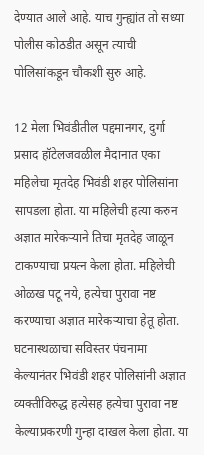देण्यात आले आहे. याच गुन्ह्यांत तो सध्या पोलीस कोठडीत असून त्याची पोलिसांकडून चौकशी सुरु आहे.

12 मेला भिवंडीतील पद्दमानगर, दुर्गा प्रसाद हॉटेलजवळील मैदानात एका महिलेचा मृतदेह भिवंडी शहर पोलिसांना सापडला होता. या महिलेची हत्या करुन अज्ञात मारेकर्‍याने तिचा मृतदेह जाळून टाकण्याचा प्रयत्न केला होता. महिलेची ओळख पटू नये, हत्येचा पुरावा नष्ट करण्याचा अज्ञात मारेकर्‍याचा हेतू होता. घटनास्थळाचा सविस्तर पंचनामा केल्यानंतर भिवंडी शहर पोलिसांनी अज्ञात व्यक्तीविरुद्ध हत्येसह हत्येचा पुरावा नष्ट केल्याप्रकरणी गुन्हा दाखल केला होता. या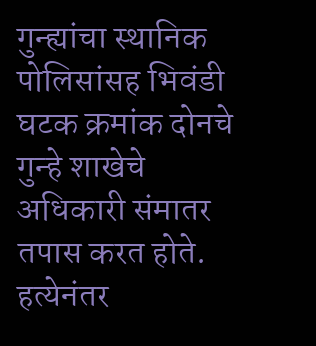गुन्ह्यांचा स्थानिक पोलिसांसह भिवंडी घटक क्रमांक दोनचे गुन्हे शाखेचे अधिकारी संमातर तपास करत होते. हत्येनंतर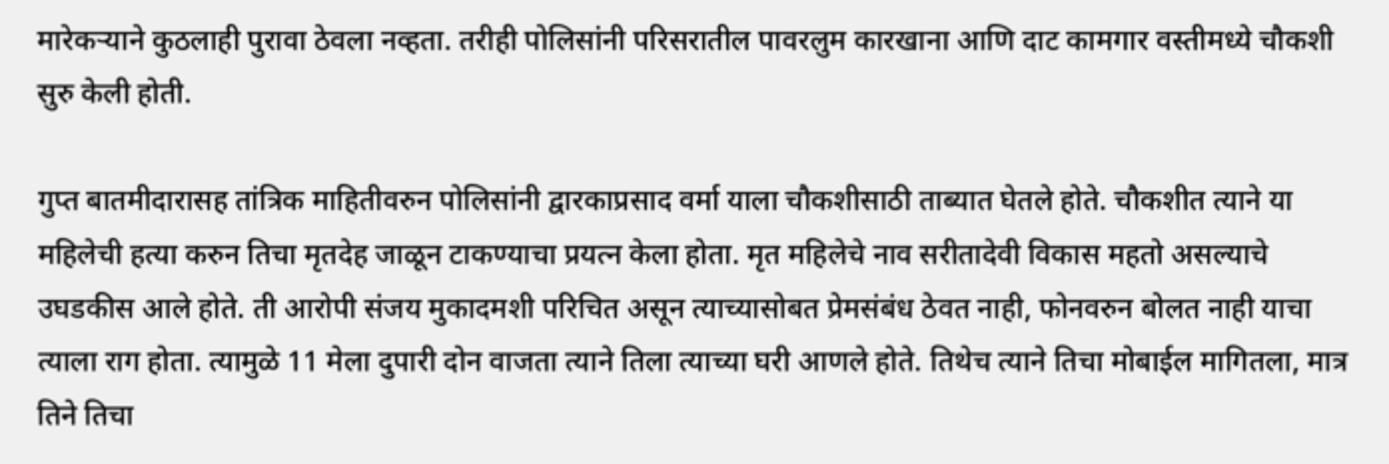मारेकर्‍याने कुठलाही पुरावा ठेवला नव्हता. तरीही पोलिसांनी परिसरातील पावरलुम कारखाना आणि दाट कामगार वस्तीमध्ये चौकशी सुरु केली होती.

गुप्त बातमीदारासह तांत्रिक माहितीवरुन पोलिसांनी द्वारकाप्रसाद वर्मा याला चौकशीसाठी ताब्यात घेतले होते. चौकशीत त्याने या महिलेची हत्या करुन तिचा मृतदेह जाळून टाकण्याचा प्रयत्न केला होता. मृत महिलेचे नाव सरीतादेवी विकास महतो असल्याचे उघडकीस आले होते. ती आरोपी संजय मुकादमशी परिचित असून त्याच्यासोबत प्रेमसंबंध ठेवत नाही, फोनवरुन बोलत नाही याचा त्याला राग होता. त्यामुळे 11 मेला दुपारी दोन वाजता त्याने तिला त्याच्या घरी आणले होते. तिथेच त्याने तिचा मोबाईल मागितला, मात्र तिने तिचा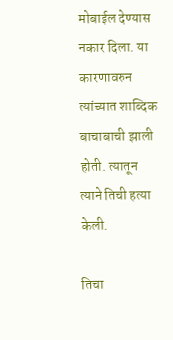मोबाईल देण्यास नकार दिला. या कारणावरुन त्यांच्यात शाब्दिक बाचाबाची झाली होती. त्यातून त्याने तिची हत्या केली.

तिचा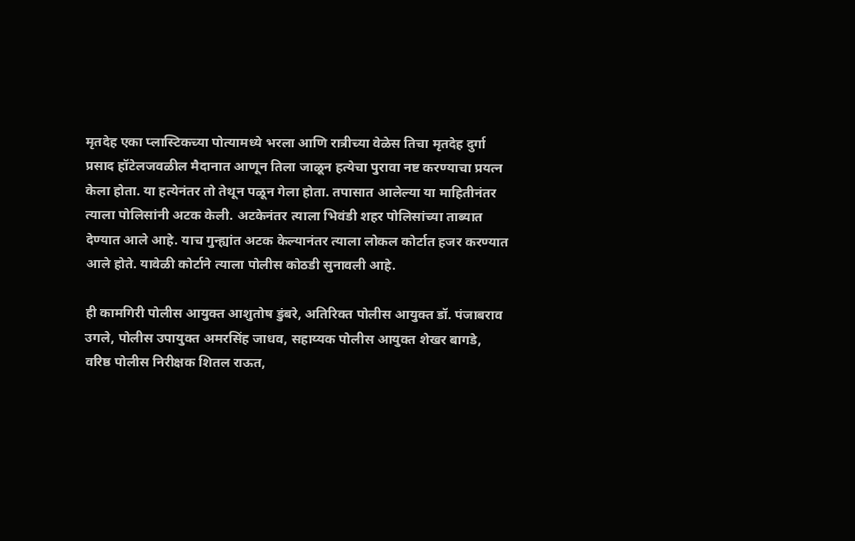मृतदेह एका प्लास्टिकच्या पोत्यामध्ये भरला आणि रात्रीच्या वेळेस तिचा मृतदेह दुर्गा प्रसाद हॉटेलजवळील मैदानात आणून तिला जाळून हत्येचा पुरावा नष्ट करण्याचा प्रयत्न केला होता. या हत्येनंतर तो तेथून पळून गेला होता. तपासात आलेल्या या माहितीनंतर त्याला पोलिसांनी अटक केली. अटकेनंतर त्याला भिवंडी शहर पोलिसांच्या ताब्यात देण्यात आले आहे. याच गुन्ह्यांत अटक केल्यानंतर त्याला लोकल कोर्टात हजर करण्यात आले होते. यावेळी कोर्टाने त्याला पोलीस कोठडी सुनावली आहे.

ही कामगिरी पोलीस आयुक्त आशुतोष डुंबरे, अतिरिक्त पोलीस आयुक्त डॉ. पंजाबराव उगले, पोलीस उपायुक्त अमरसिंह जाधव, सहाय्यक पोलीस आयुक्त शेखर बागडे, वरिष्ठ पोलीस निरीक्षक शितल राऊत,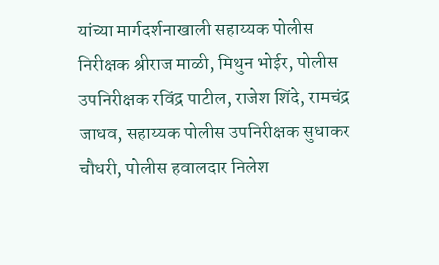यांच्या मार्गदर्शनाखाली सहाय्यक पोलीस निरीक्षक श्रीराज माळी, मिथुन भोईर, पोलीस उपनिरीक्षक रविंद्र पाटील, राजेश शिंदे, रामचंद्र जाधव, सहाय्यक पोलीस उपनिरीक्षक सुधाकर चौधरी, पोलीस हवालदार निलेश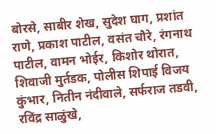बोरसे, साबीर शेख, सुदेश घाग, प्रशांत राणे, प्रकाश पाटील, वसंत चौरे, रंगनाथ पाटील, वामन भोईर, किशोर थोरात, शिवाजी मुर्तडक, पोलीस शिपाई विजय कुंभार, नितीन नंदीवाले, सर्फराज तडवी, रविंद्र साळुंखे,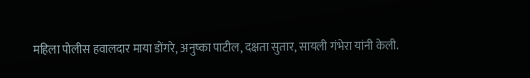महिला पोलीस हवालदार माया डोंगरे, अनुष्का पाटील, दक्षता सुतार, सायली गंभेरा यांनी केली.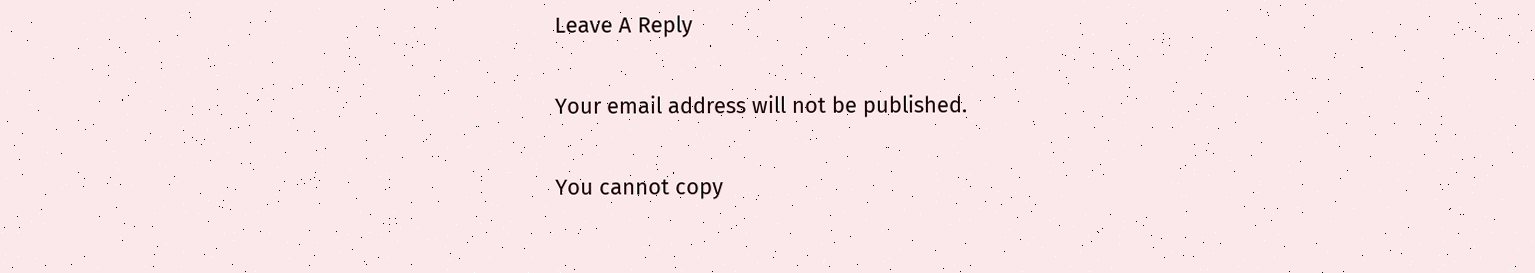Leave A Reply

Your email address will not be published.

You cannot copy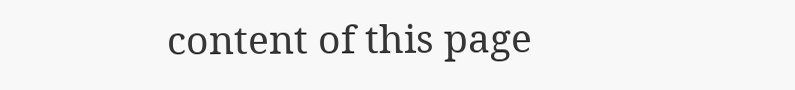content of this page